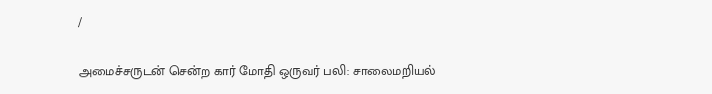/

அமைச்சருடன் சென்ற கார் மோதி ஒருவர் பலி: சாலைமறியல்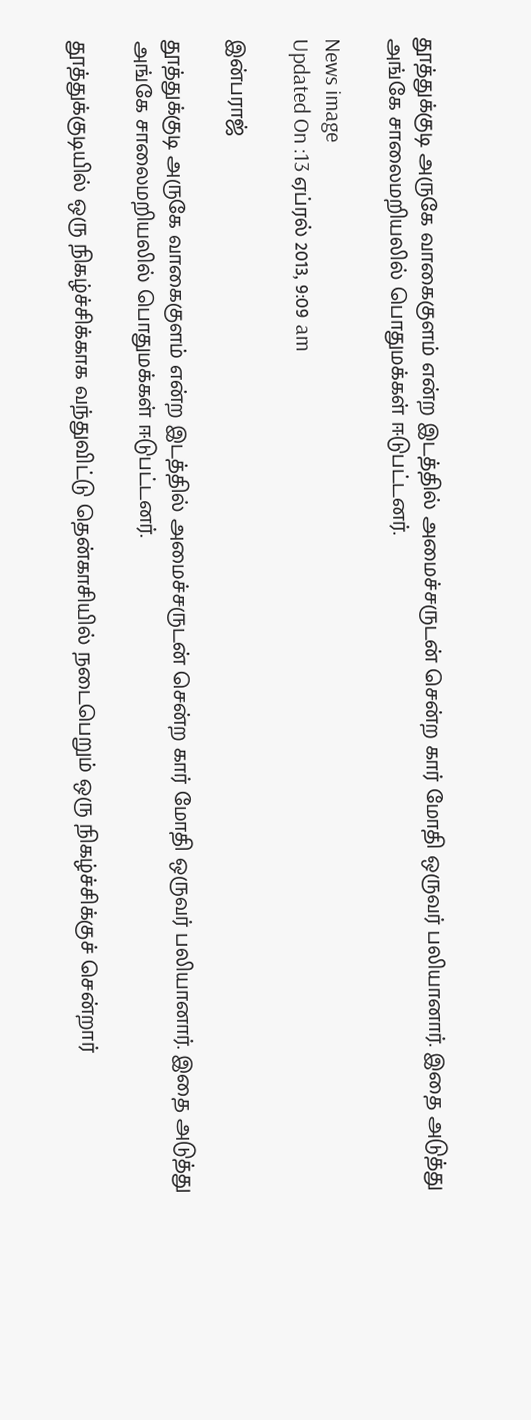தூத்துக்குடி அருகே வாகைகுளம் என்ற இடத்தில் அமைச்சருடன் சென்ற கார் மோதி ஒருவர் பலியானார். இதை அடுத்து அங்கே சாலைமறியலில் பொதுமக்கள் ஈடுபட்டனர்.

News image
Updated On :13 ஏப்ரல் 2013, 9:09 am

இன்பராஜ்

தூத்துக்குடி அருகே வாகைகுளம் என்ற இடத்தில் அமைச்சருடன் சென்ற கார் மோதி ஒருவர் பலியானார். இதை அடுத்து அங்கே சாலைமறியலில் பொதுமக்கள் ஈடுபட்டனர்.

தூத்துக்குடியில் ஒரு நிகழ்ச்சிக்காக வந்துவிட்டு தென்காசியில் நடைபெறும் ஒரு நிகழ்ச்சிக்குச் சென்றார்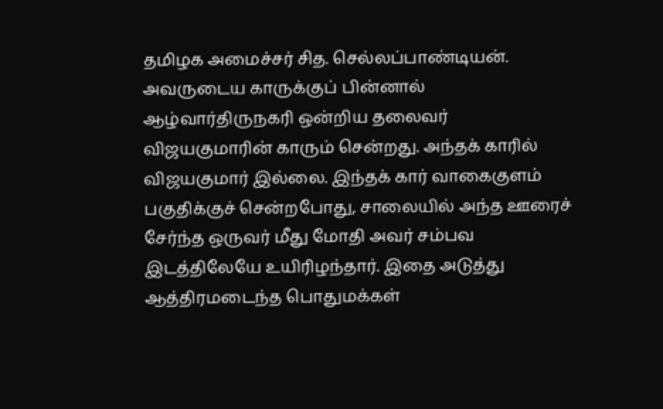தமிழக அமைச்சர் சித. செல்லப்பாண்டியன். அவருடைய காருக்குப் பின்னால்  ஆழ்வார்திருநகரி ஒன்றிய தலைவர் விஜயகுமாரின் காரும் சென்றது. அந்தக் காரில் விஜயகுமார் இல்லை. இந்தக் கார் வாகைகுளம் பகுதிக்குச் சென்றபோது, சாலையில் அந்த ஊரைச் சேர்ந்த ஒருவர் மீது மோதி அவர் சம்பவ இடத்திலேயே உயிரிழந்தார். இதை அடுத்து ஆத்திரமடைந்த பொதுமக்கள்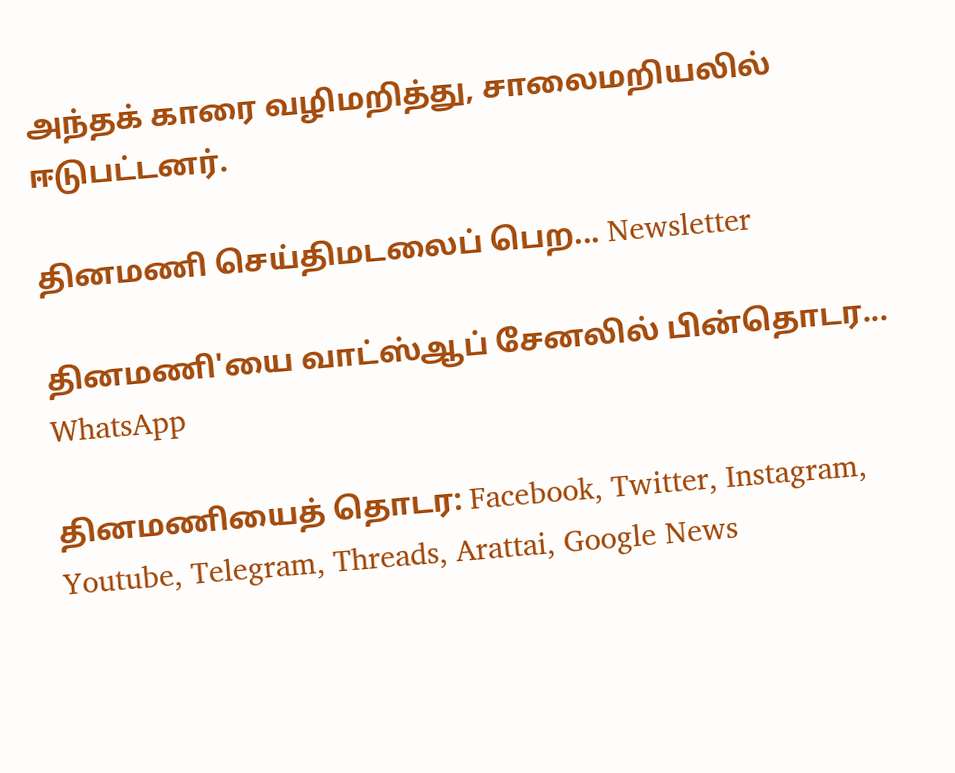அந்தக் காரை வழிமறித்து, சாலைமறியலில் ஈடுபட்டனர்.

தினமணி செய்திமடலைப் பெற... Newsletter

தினமணி'யை வாட்ஸ்ஆப் சேனலில் பின்தொடர... WhatsApp

தினமணியைத் தொடர: Facebook, Twitter, Instagram, Youtube, Telegram, Threads, Arattai, Google News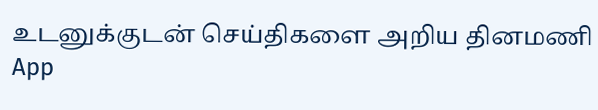உடனுக்குடன் செய்திகளை அறிய தினமணி App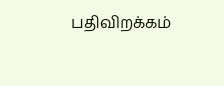பதிவிறக்கம்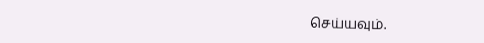செய்யவும்.